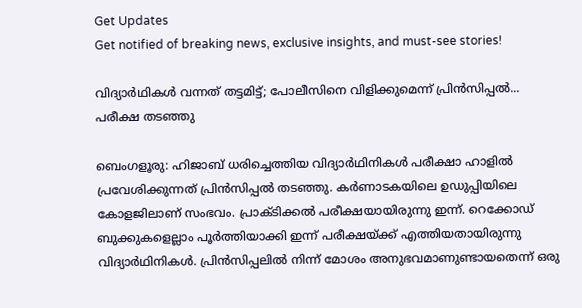Get Updates
Get notified of breaking news, exclusive insights, and must-see stories!

വിദ്യാര്‍ഥികള്‍ വന്നത് തട്ടമിട്ട്; പോലീസിനെ വിളിക്കുമെന്ന് പ്രിന്‍സിപ്പല്‍... പരീക്ഷ തടഞ്ഞു

ബെംഗളൂരു: ഹിജാബ് ധരിച്ചെത്തിയ വിദ്യാര്‍ഥിനികള്‍ പരീക്ഷാ ഹാളില്‍ പ്രവേശിക്കുന്നത് പ്രിന്‍സിപ്പല്‍ തടഞ്ഞു. കര്‍ണാടകയിലെ ഉഡുപ്പിയിലെ കോളജിലാണ് സംഭവം. പ്രാക്ടിക്കല്‍ പരീക്ഷയായിരുന്നു ഇന്ന്. റെക്കോഡ് ബുക്കുകളെല്ലാം പൂര്‍ത്തിയാക്കി ഇന്ന് പരീക്ഷയ്ക്ക് എത്തിയതായിരുന്നു വിദ്യാര്‍ഥിനികള്‍. പ്രിന്‍സിപ്പലില്‍ നിന്ന് മോശം അനുഭവമാണുണ്ടായതെന്ന് ഒരു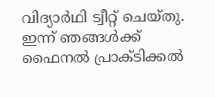വിദ്യാര്‍ഥി ട്വീറ്റ് ചെയ്തു. ഇന്ന് ഞങ്ങള്‍ക്ക് ഫൈനല്‍ പ്രാക്ടിക്കല്‍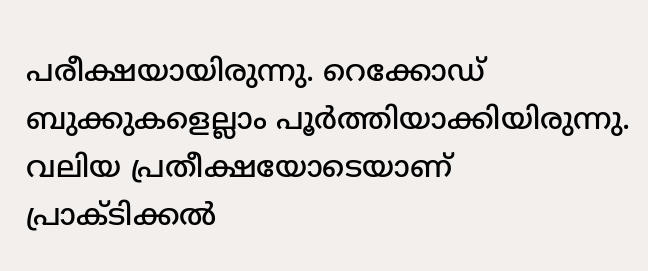പരീക്ഷയായിരുന്നു. റെക്കോഡ് ബുക്കുകളെല്ലാം പൂര്‍ത്തിയാക്കിയിരുന്നു. വലിയ പ്രതീക്ഷയോടെയാണ് പ്രാക്ടിക്കല്‍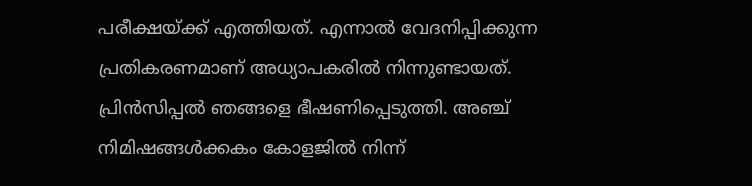പരീക്ഷയ്ക്ക് എത്തിയത്. എന്നാല്‍ വേദനിപ്പിക്കുന്ന പ്രതികരണമാണ് അധ്യാപകരില്‍ നിന്നുണ്ടായത്. പ്രിന്‍സിപ്പല്‍ ഞങ്ങളെ ഭീഷണിപ്പെടുത്തി. അഞ്ച് നിമിഷങ്ങള്‍ക്കകം കോളജില്‍ നിന്ന്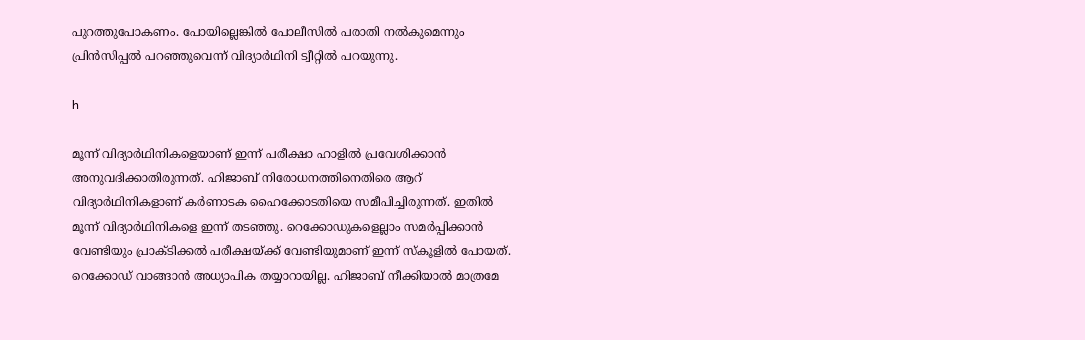പുറത്തുപോകണം. പോയില്ലെങ്കില്‍ പോലീസില്‍ പരാതി നല്‍കുമെന്നും പ്രിന്‍സിപ്പല്‍ പറഞ്ഞുവെന്ന് വിദ്യാര്‍ഥിനി ട്വീറ്റില്‍ പറയുന്നു.

h

മൂന്ന് വിദ്യാര്‍ഥിനികളെയാണ് ഇന്ന് പരീക്ഷാ ഹാളില്‍ പ്രവേശിക്കാന്‍ അനുവദിക്കാതിരുന്നത്. ഹിജാബ് നിരോധനത്തിനെതിരെ ആറ് വിദ്യാര്‍ഥിനികളാണ് കര്‍ണാടക ഹൈക്കോടതിയെ സമീപിച്ചിരുന്നത്. ഇതില്‍ മൂന്ന് വിദ്യാര്‍ഥിനികളെ ഇന്ന് തടഞ്ഞു. റെക്കോഡുകളെല്ലാം സമര്‍പ്പിക്കാന്‍ വേണ്ടിയും പ്രാക്ടിക്കല്‍ പരീക്ഷയ്ക്ക് വേണ്ടിയുമാണ് ഇന്ന് സ്‌കൂളില്‍ പോയത്. റെക്കോഡ് വാങ്ങാന്‍ അധ്യാപിക തയ്യാറായില്ല. ഹിജാബ് നീക്കിയാല്‍ മാത്രമേ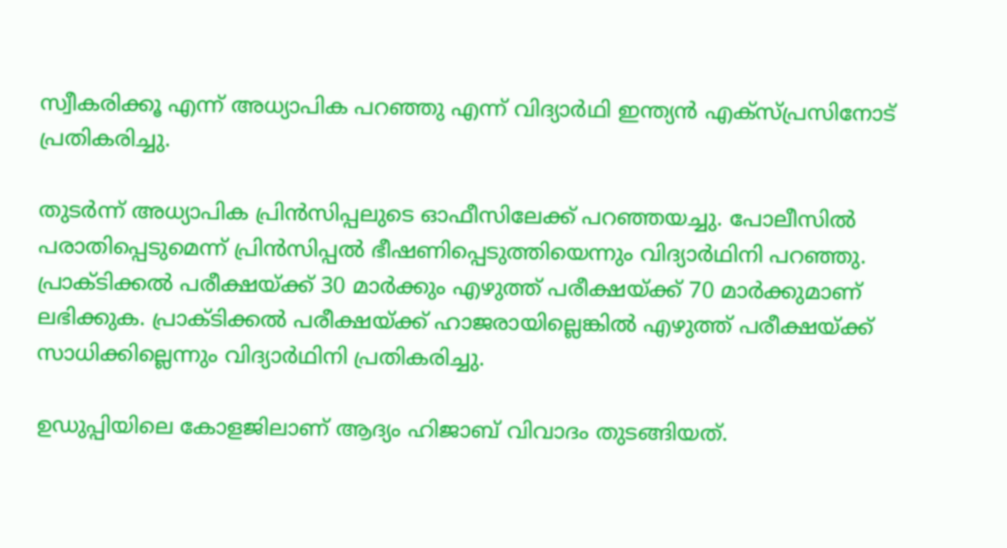സ്വീകരിക്കൂ എന്ന് അധ്യാപിക പറഞ്ഞു എന്ന് വിദ്യാര്‍ഥി ഇന്ത്യന്‍ എക്‌സ്പ്രസിനോട് പ്രതികരിച്ചു.

തുടര്‍ന്ന് അധ്യാപിക പ്രിന്‍സിപ്പലുടെ ഓഫീസിലേക്ക് പറഞ്ഞയച്ചു. പോലീസില്‍ പരാതിപ്പെടുമെന്ന് പ്രിന്‍സിപ്പല്‍ ഭീഷണിപ്പെടുത്തിയെന്നും വിദ്യാര്‍ഥിനി പറഞ്ഞു. പ്രാക്ടിക്കല്‍ പരീക്ഷയ്ക്ക് 30 മാര്‍ക്കും എഴുത്ത് പരീക്ഷയ്ക്ക് 70 മാര്‍ക്കുമാണ് ലഭിക്കുക. പ്രാക്ടിക്കല്‍ പരീക്ഷയ്ക്ക് ഹാജരായില്ലെങ്കില്‍ എഴുത്ത് പരീക്ഷയ്ക്ക് സാധിക്കില്ലെന്നും വിദ്യാര്‍ഥിനി പ്രതികരിച്ചു.

ഉഡുപ്പിയിലെ കോളജിലാണ് ആദ്യം ഹിജാബ് വിവാദം തുടങ്ങിയത്.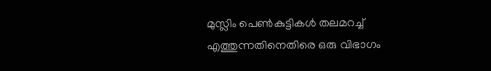മുസ്ലിം പെണ്‍കുട്ടികള്‍ തലമറച്ച് എത്തുന്നതിനെതിരെ ഒരു വിഭാഗം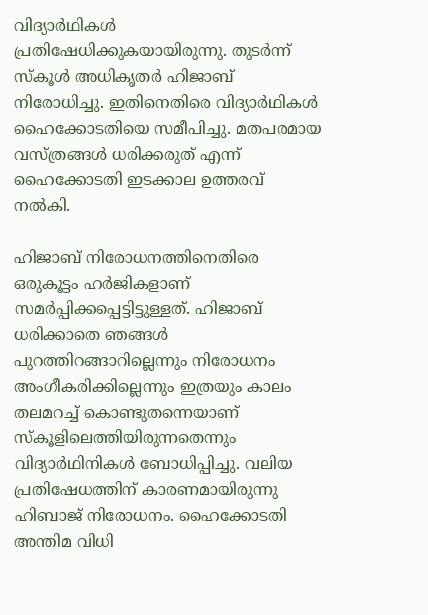വിദ്യാര്‍ഥികള്‍ പ്രതിഷേധിക്കുകയായിരുന്നു. തുടര്‍ന്ന് സ്‌കൂള്‍ അധികൃതര്‍ ഹിജാബ് നിരോധിച്ചു. ഇതിനെതിരെ വിദ്യാര്‍ഥികള്‍ ഹൈക്കോടതിയെ സമീപിച്ചു. മതപരമായ വസ്ത്രങ്ങള്‍ ധരിക്കരുത് എന്ന് ഹൈക്കോടതി ഇടക്കാല ഉത്തരവ് നല്‍കി.

ഹിജാബ് നിരോധനത്തിനെതിരെ ഒരുകൂട്ടം ഹര്‍ജികളാണ് സമര്‍പ്പിക്കപ്പെട്ടിട്ടുള്ളത്. ഹിജാബ് ധരിക്കാതെ ഞങ്ങള്‍ പുറത്തിറങ്ങാറില്ലെന്നും നിരോധനം അംഗീകരിക്കില്ലെന്നും ഇത്രയും കാലം തലമറച്ച് കൊണ്ടുതന്നെയാണ് സ്‌കൂളിലെത്തിയിരുന്നതെന്നും വിദ്യാര്‍ഥിനികള്‍ ബോധിപ്പിച്ചു. വലിയ പ്രതിഷേധത്തിന് കാരണമായിരുന്നു ഹിബാജ് നിരോധനം. ഹൈക്കോടതി അന്തിമ വിധി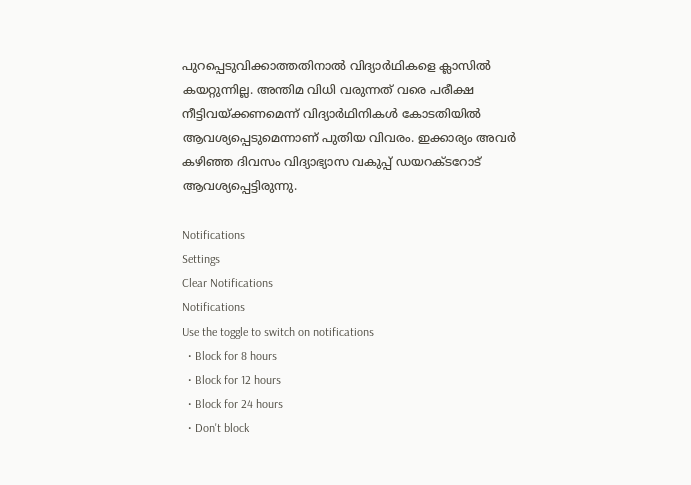പുറപ്പെടുവിക്കാത്തതിനാല്‍ വിദ്യാര്‍ഥികളെ ക്ലാസില്‍ കയറ്റുന്നില്ല. അന്തിമ വിധി വരുന്നത് വരെ പരീക്ഷ നീട്ടിവയ്ക്കണമെന്ന് വിദ്യാര്‍ഥിനികള്‍ കോടതിയില്‍ ആവശ്യപ്പെടുമെന്നാണ് പുതിയ വിവരം. ഇക്കാര്യം അവര്‍ കഴിഞ്ഞ ദിവസം വിദ്യാഭ്യാസ വകുപ്പ് ഡയറക്ടറോട് ആവശ്യപ്പെട്ടിരുന്നു.

Notifications
Settings
Clear Notifications
Notifications
Use the toggle to switch on notifications
  • Block for 8 hours
  • Block for 12 hours
  • Block for 24 hours
  • Don't block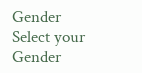Gender
Select your Gender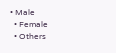• Male
  • Female
  • Others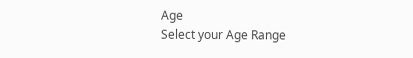Age
Select your Age Range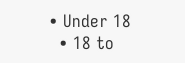• Under 18
  • 18 to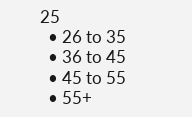25
  • 26 to 35
  • 36 to 45
  • 45 to 55
  • 55+